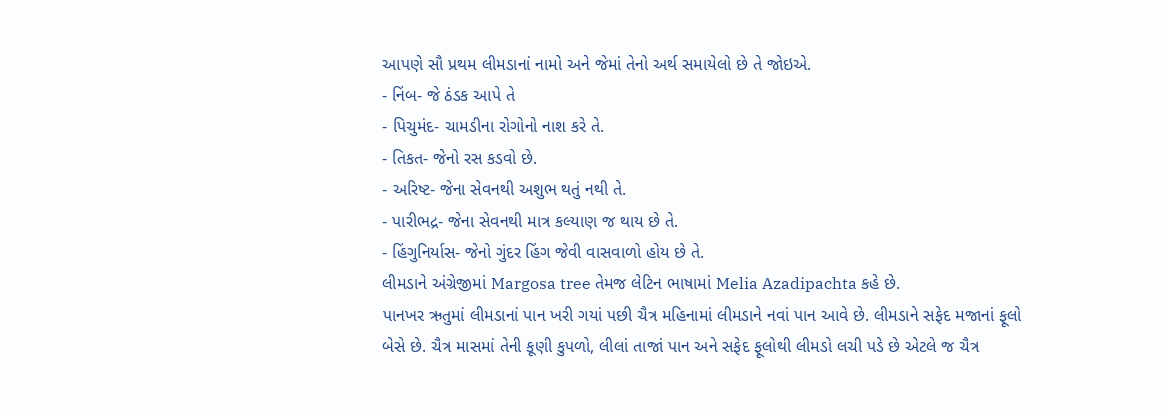આપણે સૌ પ્રથમ લીમડાનાં નામો અને જેમાં તેનો અર્થ સમાયેલો છે તે જોઇએ.
- નિંબ- જે ઠંડક આપે તે
- પિચુમંદ- ચામડીના રોગોનો નાશ કરે તે.
- તિકત- જેનો રસ કડવો છે.
- અરિષ્ટ- જેના સેવનથી અશુભ થતું નથી તે.
- પારીભદ્ર- જેના સેવનથી માત્ર કલ્યાણ જ થાય છે તે.
- હિંગુનિર્યાસ- જેનો ગુંદર હિંગ જેવી વાસવાળો હોય છે તે.
લીમડાને અંગ્રેજીમાં Margosa tree તેમજ લેટિન ભાષામાં Melia Azadipachta કહે છે.
પાનખર ઋતુમાં લીમડાનાં પાન ખરી ગયાં પછી ચૈત્ર મહિનામાં લીમડાને નવાં પાન આવે છે. લીમડાને સફેદ મજાનાં ફૂલો બેસે છે. ચૈત્ર માસમાં તેની કૂણી કુપળો, લીલાં તાજાં પાન અને સફેદ ફૂલોથી લીમડો લચી પડે છે એટલે જ ચૈત્ર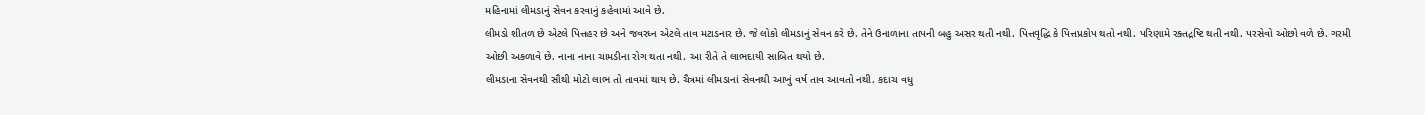મહિનામાં લીમડાનું સેવન કરવાનું કહેવામાં આવે છે.
લીમડો શીતળ છે એટલે પિત્તહર છે અને જવરધ્ન એટલે તાવ મટાડનાર છે. જે લોકો લીમડાનું સેવન કરે છે. તેને ઉનાળાના તાપની બહુ અસર થતી નથી. પિત્તવૃદ્ધિ કે પિત્તપ્રકોપ થતો નથી. પરિણામે રક્તદ્રષ્ટિ થતી નથી. પરસેવો ઓછો વળે છે. ગરમી ઓછી અકળાવે છે. નાના નાના ચામડીના રોગ થતા નથી. આ રીતે તે લાભદાયી સાબિત થયો છે.
લીમડાના સેવનથી સૌથી મોટો લાભ તો તાવમાં થાય છે. ચૈત્રમાં લીમડાનાં સેવનથી આખું વર્ષ તાવ આવતો નથી. કદાચ વધુ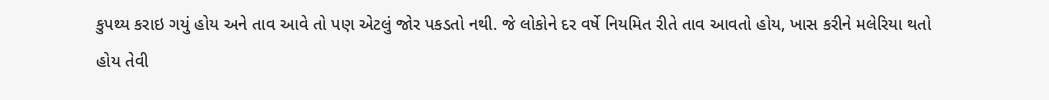કુપથ્ય કરાઇ ગયું હોય અને તાવ આવે તો પણ એટલું જોર પકડતો નથી. જે લોકોને દર વર્ષે નિયમિત રીતે તાવ આવતો હોય, ખાસ કરીને મલેરિયા થતો હોય તેવી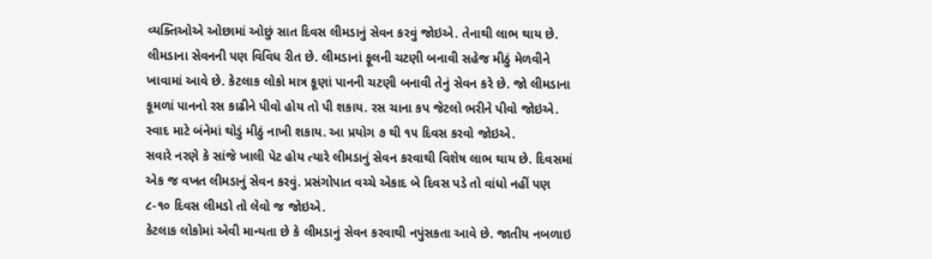વ્યક્તિઓએ ઓછામાં ઓછું સાત દિવસ લીમડાનું સેવન કરવું જોઇએ. તેનાથી લાભ થાય છે.
લીમડાના સેવનની પણ વિવિધ રીત છે. લીમડાનાં ફૂલની ચટણી બનાવી સહેજ મીઠું મેળવીને ખાવામાં આવે છે. કેટલાક લોકો માત્ર કૂણાં પાનની ચટણી બનાવી તેનું સેવન કરે છે. જો લીમડાના કૂમળાં પાનનો રસ કાઢીને પીવો હોય તો પી શકાય. રસ ચાના કપ જેટલો ભરીને પીવો જોઇએ. સ્વાદ માટે બંનેમાં થોડું મીઠું નાખી શકાય. આ પ્રયોગ ૭ થી ૧૫ દિવસ કરવો જોઇએ.
સવારે નરણે કે સાંજે ખાલી પેટ હોય ત્યારે લીમડાનું સેવન કરવાથી વિશેષ લાભ થાય છે. દિવસમાં એક જ વખત લીમડાનું સેવન કરવું. પ્રસંગોપાત વચ્ચે એકાદ બે દિવસ પડે તો વાંધો નહીં પણ ૮-૧૦ દિવસ લીમડો તો લેવો જ જોઇએ.
કેટલાક લોકોમાં એવી માન્યતા છે કે લીમડાનું સેવન કરવાથી નપુંસકતા આવે છે. જાતીય નબળાઇ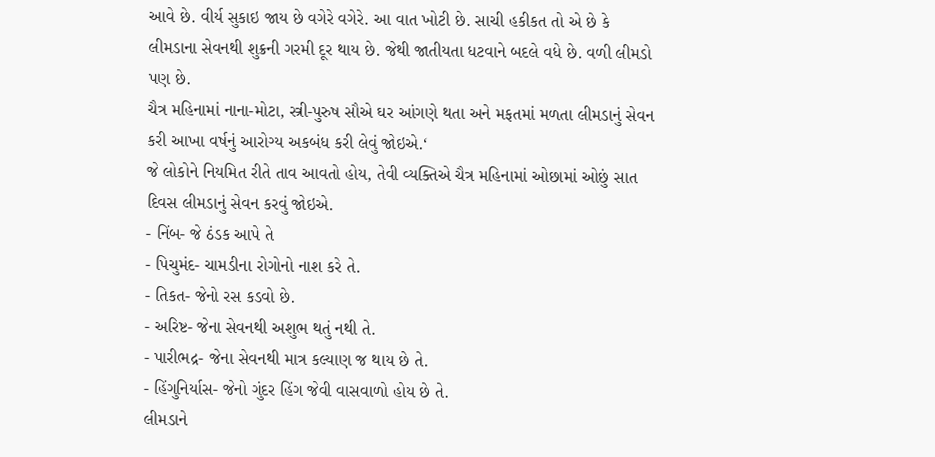આવે છે. વીર્ય સુકાઇ જાય છે વગેરે વગેરે. આ વાત ખોટી છે. સાચી હકીકત તો એ છે કે લીમડાના સેવનથી શુક્રની ગરમી દૂર થાય છે. જેથી જાતીયતા ધટવાને બદલે વધે છે. વળી લીમડો પણ છે.
ચૈત્ર મહિનામાં નાના-મોટા, સ્ત્રી-પુરુષ સૌએ ઘર આંગણે થતા અને મફતમાં મળતા લીમડાનું સેવન કરી આખા વર્ષનું આરોગ્ય અકબંધ કરી લેવું જોઇએ.‘
જે લોકોને નિયમિત રીતે તાવ આવતો હોય, તેવી વ્યક્તિએ ચૈત્ર મહિનામાં ઓછામાં ઓછું સાત દિવસ લીમડાનું સેવન કરવું જોઇએ.
- નિંબ- જે ઠંડક આપે તે
- પિચુમંદ- ચામડીના રોગોનો નાશ કરે તે.
- તિકત- જેનો રસ કડવો છે.
- અરિષ્ટ- જેના સેવનથી અશુભ થતું નથી તે.
- પારીભદ્ર- જેના સેવનથી માત્ર કલ્યાણ જ થાય છે તે.
- હિંગુનિર્યાસ- જેનો ગુંદર હિંગ જેવી વાસવાળો હોય છે તે.
લીમડાને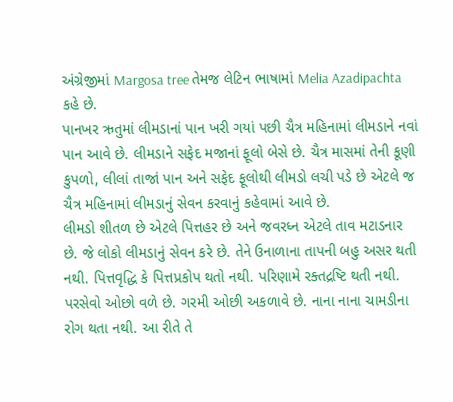અંગ્રેજીમાં Margosa tree તેમજ લેટિન ભાષામાં Melia Azadipachta કહે છે.
પાનખર ઋતુમાં લીમડાનાં પાન ખરી ગયાં પછી ચૈત્ર મહિનામાં લીમડાને નવાં પાન આવે છે. લીમડાને સફેદ મજાનાં ફૂલો બેસે છે. ચૈત્ર માસમાં તેની કૂણી કુપળો, લીલાં તાજાં પાન અને સફેદ ફૂલોથી લીમડો લચી પડે છે એટલે જ ચૈત્ર મહિનામાં લીમડાનું સેવન કરવાનું કહેવામાં આવે છે.
લીમડો શીતળ છે એટલે પિત્તહર છે અને જવરધ્ન એટલે તાવ મટાડનાર છે. જે લોકો લીમડાનું સેવન કરે છે. તેને ઉનાળાના તાપની બહુ અસર થતી નથી. પિત્તવૃદ્ધિ કે પિત્તપ્રકોપ થતો નથી. પરિણામે રક્તદ્રષ્ટિ થતી નથી. પરસેવો ઓછો વળે છે. ગરમી ઓછી અકળાવે છે. નાના નાના ચામડીના રોગ થતા નથી. આ રીતે તે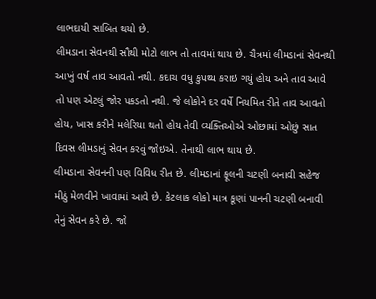લાભદાયી સાબિત થયો છે.
લીમડાના સેવનથી સૌથી મોટો લાભ તો તાવમાં થાય છે. ચૈત્રમાં લીમડાનાં સેવનથી આખું વર્ષ તાવ આવતો નથી. કદાચ વધુ કુપથ્ય કરાઇ ગયું હોય અને તાવ આવે તો પણ એટલું જોર પકડતો નથી. જે લોકોને દર વર્ષે નિયમિત રીતે તાવ આવતો હોય, ખાસ કરીને મલેરિયા થતો હોય તેવી વ્યક્તિઓએ ઓછામાં ઓછું સાત દિવસ લીમડાનું સેવન કરવું જોઇએ. તેનાથી લાભ થાય છે.
લીમડાના સેવનની પણ વિવિધ રીત છે. લીમડાનાં ફૂલની ચટણી બનાવી સહેજ મીઠું મેળવીને ખાવામાં આવે છે. કેટલાક લોકો માત્ર કૂણાં પાનની ચટણી બનાવી તેનું સેવન કરે છે. જો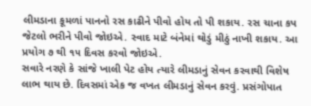લીમડાના કૂમળાં પાનનો રસ કાઢીને પીવો હોય તો પી શકાય. રસ ચાના કપ જેટલો ભરીને પીવો જોઇએ. સ્વાદ માટે બંનેમાં થોડું મીઠું નાખી શકાય. આ પ્રયોગ ૭ થી ૧૫ દિવસ કરવો જોઇએ.
સવારે નરણે કે સાંજે ખાલી પેટ હોય ત્યારે લીમડાનું સેવન કરવાથી વિશેષ લાભ થાય છે. દિવસમાં એક જ વખત લીમડાનું સેવન કરવું. પ્રસંગોપાત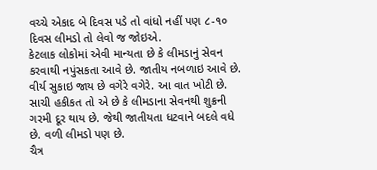વચ્ચે એકાદ બે દિવસ પડે તો વાંધો નહીં પણ ૮-૧૦ દિવસ લીમડો તો લેવો જ જોઇએ.
કેટલાક લોકોમાં એવી માન્યતા છે કે લીમડાનું સેવન કરવાથી નપુંસકતા આવે છે. જાતીય નબળાઇ આવે છે. વીર્ય સુકાઇ જાય છે વગેરે વગેરે. આ વાત ખોટી છે. સાચી હકીકત તો એ છે કે લીમડાના સેવનથી શુક્રની ગરમી દૂર થાય છે. જેથી જાતીયતા ધટવાને બદલે વધે છે. વળી લીમડો પણ છે.
ચૈત્ર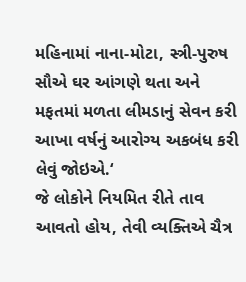મહિનામાં નાના-મોટા, સ્ત્રી-પુરુષ સૌએ ઘર આંગણે થતા અને મફતમાં મળતા લીમડાનું સેવન કરી આખા વર્ષનું આરોગ્ય અકબંધ કરી લેવું જોઇએ.‘
જે લોકોને નિયમિત રીતે તાવ આવતો હોય, તેવી વ્યક્તિએ ચૈત્ર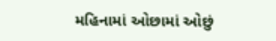મહિનામાં ઓછામાં ઓછું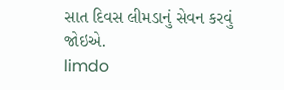સાત દિવસ લીમડાનું સેવન કરવું જોઇએ.
limdo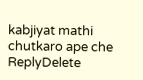kabjiyat mathi chutkaro ape che
ReplyDelete